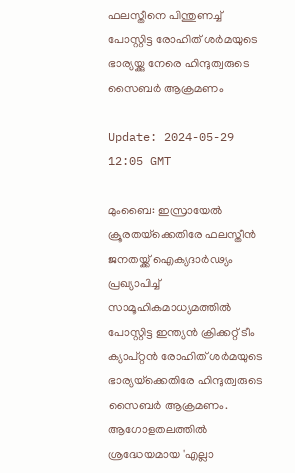ഫലസ്തീനെ പിന്തുണച്ച് പോസ്റ്റിട്ട രോഹിത് ശര്‍മയുടെ ഭാര്യയ്ക്കു നേരെ ഹിന്ദുത്വരുടെ സൈബര്‍ ആക്രമണം

Update: 2024-05-29 12:05 GMT

മുംബൈ: ഇസ്രായേല്‍ ക്രൂരതയ്‌ക്കെതിരേ ഫലസ്തീന്‍ ജനതയ്ക്ക് ഐക്യദാര്‍ഢ്യം പ്രഖ്യാപിച്ച് സാമൂഹികമാധ്യമത്തില്‍ പോസ്റ്റിട്ട ഇന്ത്യന്‍ ക്രിക്കറ്റ് ടീം ക്യാപ്റ്റന്‍ രോഹിത് ശര്‍മയുടെ ഭാര്യയ്‌ക്കെതിരേ ഹിന്ദുത്വരുടെ സൈബര്‍ ആക്രമണം. ആഗോളതലത്തില്‍ ശ്രദ്ധേയമായ 'എല്ലാ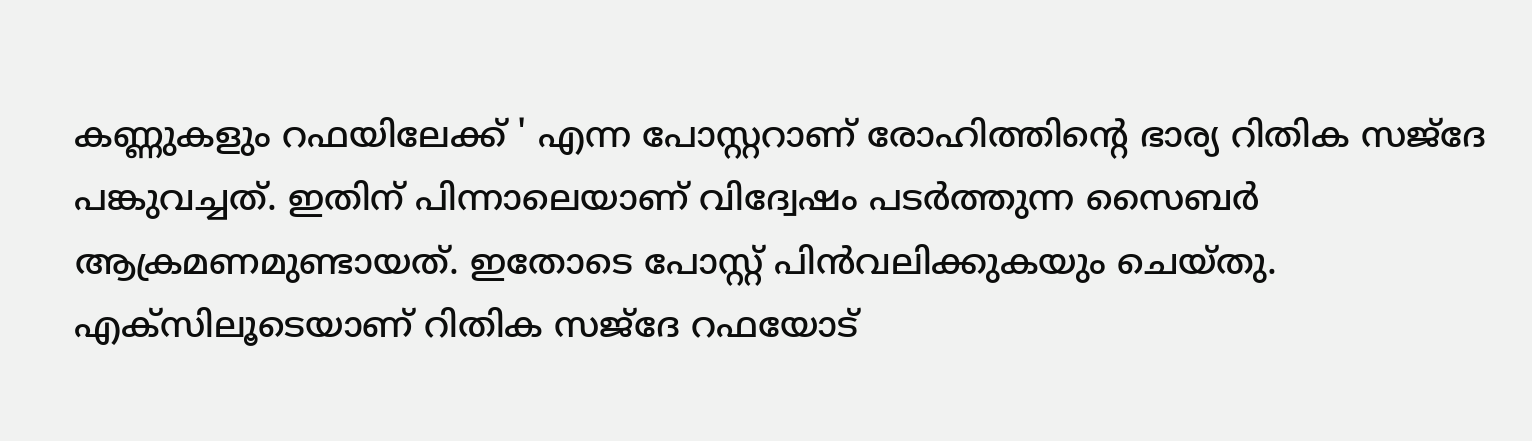കണ്ണുകളും റഫയിലേക്ക് ' എന്ന പോസ്റ്ററാണ് രോഹിത്തിന്റെ ഭാര്യ റിതിക സജ്‌ദേ പങ്കുവച്ചത്. ഇതിന് പിന്നാലെയാണ് വിദ്വേഷം പടര്‍ത്തുന്ന സൈബര്‍ ആക്രമണമുണ്ടായത്. ഇതോടെ പോസ്റ്റ് പിന്‍വലിക്കുകയും ചെയ്തു. എക്‌സിലൂടെയാണ് റിതിക സജ്‌ദേ റഫയോട്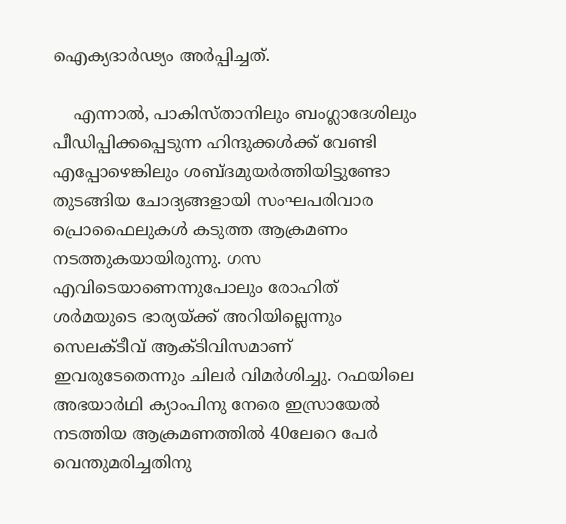ഐക്യദാര്‍ഢ്യം അര്‍പ്പിച്ചത്.

    എന്നാല്‍, പാകിസ്താനിലും ബംഗ്ലാദേശിലും പീഡിപ്പിക്കപ്പെടുന്ന ഹിന്ദുക്കള്‍ക്ക് വേണ്ടി എപ്പോഴെങ്കിലും ശബ്ദമുയര്‍ത്തിയിട്ടുണ്ടോ തുടങ്ങിയ ചോദ്യങ്ങളായി സംഘപരിവാര പ്രൊഫൈലുകള്‍ കടുത്ത ആക്രമണം നടത്തുകയായിരുന്നു. ഗസ എവിടെയാണെന്നുപോലും രോഹിത് ശര്‍മയുടെ ഭാര്യയ്ക്ക് അറിയില്ലെന്നും സെലക്ടീവ് ആക്ടിവിസമാണ് ഇവരുടേതെന്നും ചിലര്‍ വിമര്‍ശിച്ചു. റഫയിലെ അഭയാര്‍ഥി ക്യാംപിനു നേരെ ഇസ്രായേല്‍ നടത്തിയ ആക്രമണത്തില്‍ 40ലേറെ പേര്‍ വെന്തുമരിച്ചതിനു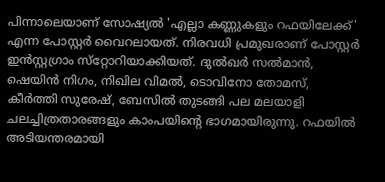പിന്നാലെയാണ് സോഷ്യല്‍ 'എല്ലാ കണ്ണുകളും റഫയിലേക്ക്' എന്ന പോസ്റ്റര്‍ വൈറലായത്. നിരവധി പ്രമുഖരാണ് പോസ്റ്റര്‍ ഇന്‍സ്റ്റഗ്രാം സ്‌റ്റോറിയാക്കിയത്. ദുല്‍ഖര്‍ സല്‍മാന്‍, ഷെയിന്‍ നിഗം, നിഖില വിമല്‍, ടൊവിനോ തോമസ്, കീര്‍ത്തി സുരേഷ്, ബേസില്‍ തുടങ്ങി പല മലയാളി ചലച്ചിത്രതാരങ്ങളും കാംപയിന്റെ ഭാഗമായിരുന്നു. റഫയില്‍ അടിയന്തരമായി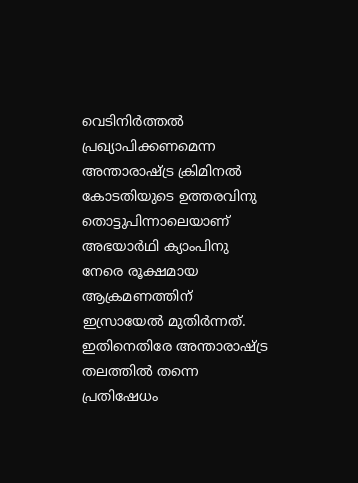വെടിനിര്‍ത്തല്‍ പ്രഖ്യാപിക്കണമെന്ന അന്താരാഷ്ട്ര ക്രിമിനല്‍ കോടതിയുടെ ഉത്തരവിനു തൊട്ടുപിന്നാലെയാണ് അഭയാര്‍ഥി ക്യാംപിനു നേരെ രൂക്ഷമായ ആക്രമണത്തിന് ഇസ്രായേല്‍ മുതിര്‍ന്നത്. ഇതിനെതിരേ അന്താരാഷ്ട്ര തലത്തില്‍ തന്നെ പ്രതിഷേധം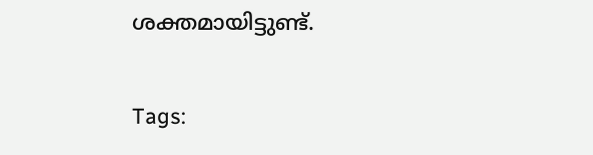ശക്തമായിട്ടുണ്ട്.

Tags: